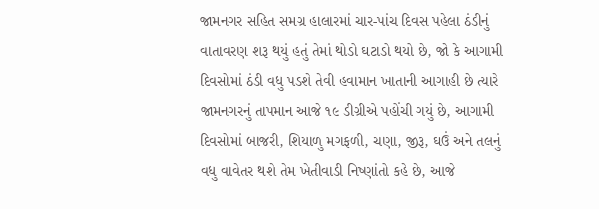જામનગર સહિત સમગ્ર હાલારમાં ચાર-પાંચ દિવસ પહેલા ઠંડીનું વાતાવરણ શરૂ થયું હતું તેમાં થોડો ઘટાડો થયો છે, જો કે આગામી દિવસોમાં ઠંડી વધુ પડશે તેવી હવામાન ખાતાની આગાહી છે ત્યારે જામનગરનું તાપમાન આજે ૧૯ ડીગ્રીએ પહોંચી ગયું છે, આગામી દિવસોમાં બાજરી, શિયાળુ મગફળી, ચણા, જીરૂ, ઘઉં અને તલનું વધુ વાવેતર થશે તેમ ખેતીવાડી નિષ્ણાંતો કહે છે, આજે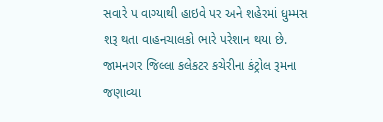સવારે પ વાગ્યાથી હાઇવે પર અને શહેરમાં ધુમ્મસ શરૂ થતા વાહનચાલકો ભારે પરેશાન થયા છે.
જામનગર જિલ્લા કલેકટર કચેરીના કંટ્રોલ રૂમના જણાવ્યા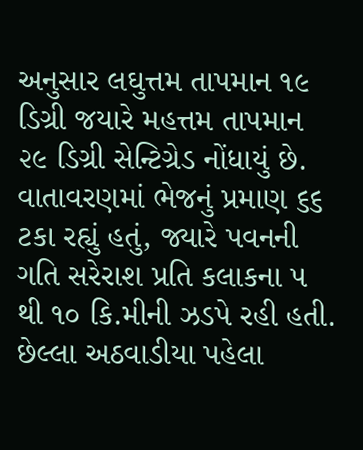અનુસાર લઘુત્તમ તાપમાન ૧૯ ડિગ્રી જયારે મહત્તમ તાપમાન ૨૯ ડિગ્રી સેન્ટિગ્રેડ નોંધાયું છે. વાતાવરણમાં ભેજનું પ્રમાણ ૬૬ ટકા રહ્યું હતું, જ્યારે પવનની ગતિ સરેરાશ પ્રતિ કલાકના ૫ થી ૧૦ કિ.મીની ઝડપે રહી હતી. છેલ્લા અઠવાડીયા પહેલા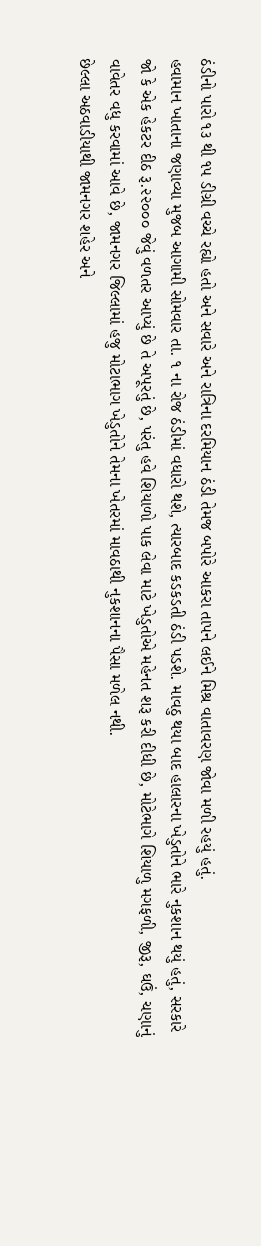ઠંડીનો પારો ૧૩ થી ૧૫ ડીગ્રી વચ્ચે રહ્યો હતો અને સવારે અને રાત્રિના દરમિયાન ઠંડી તેમજ બપોરે આકરા તાપને લઈને મિશ્ર વાતાવરણ જોવા મળી રહયું હતું.
હવામાન ખાતાના જણાવ્યા મુજબ આગામી સોમવાર તા. ૧ ના રોજ ઠંડીમાં વધારો થશે, ત્યારબાદ કડકડતી ઠંડી પડશે. માવઠુ થયા બાદ હાલારના ખેડુતોને ભારે નુકશાન થયું હતું, સરકારે જો કે એક હેકટર દીઠ રૂ.૨૨૦૦૦ જેવું વળતર આપ્યું છે તે અપૂરતું છે, પરંતુ હવે શિયાળો પાક લેવા માટે ખેડુતોએ મહેનત શરૂ કરી દીધી છે, મોટેભાગે શિયાળુ મગફળી, જીરૂ, ઘઉં, ચણાનું વાવેતર વધુ કરવામાં આવે છે, જામનગર જિલ્લામાં હજુ મોટાભાગ ખેડુતોને તેમના ખેતરમાં માવઠાથી નુકશાનના પૈસા મળેલ નથી.
છેલ્લા અઠવાડીયાથી જામનગર શહેર અને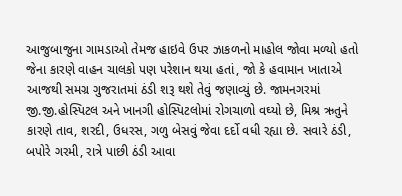આજુબાજુના ગામડાઓ તેમજ હાઇવે ઉપર ઝાકળનો માહોલ જોવા મળ્યો હતો જેના કારણે વાહન ચાલકો પણ પરેશાન થયા હતાં, જો કે હવામાન ખાતાએ આજથી સમગ્ર ગુજરાતમાં ઠંડી શરૂ થશે તેવું જણાવ્યું છે. જામનગરમાં જી.જી.હોસ્પિટલ અને ખાનગી હોસ્પિટલોમાં રોગચાળો વઘ્યો છે, મિશ્ર ઋતુને કારણે તાવ, શરદી, ઉધરસ, ગળુ બેસવું જેવા દર્દો વધી રહ્યા છે. સવારે ઠંડી, બપોરે ગરમી, રાત્રે પાછી ઠંડી આવા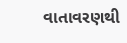વાતાવરણથી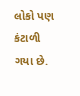લોકો પણ કંટાળી ગયા છે.